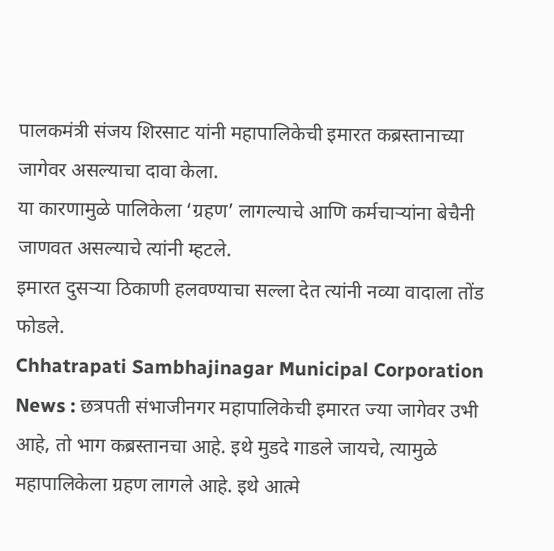पालकमंत्री संजय शिरसाट यांनी महापालिकेची इमारत कब्रस्तानाच्या जागेवर असल्याचा दावा केला.
या कारणामुळे पालिकेला ‘ग्रहण’ लागल्याचे आणि कर्मचाऱ्यांना बेचैनी जाणवत असल्याचे त्यांनी म्हटले.
इमारत दुसऱ्या ठिकाणी हलवण्याचा सल्ला देत त्यांनी नव्या वादाला तोंड फोडले.
Chhatrapati Sambhajinagar Municipal Corporation News : छत्रपती संभाजीनगर महापालिकेची इमारत ज्या जागेवर उभी आहे, तो भाग कब्रस्तानचा आहे. इथे मुडदे गाडले जायचे, त्यामुळे महापालिकेला ग्रहण लागले आहे. इथे आत्मे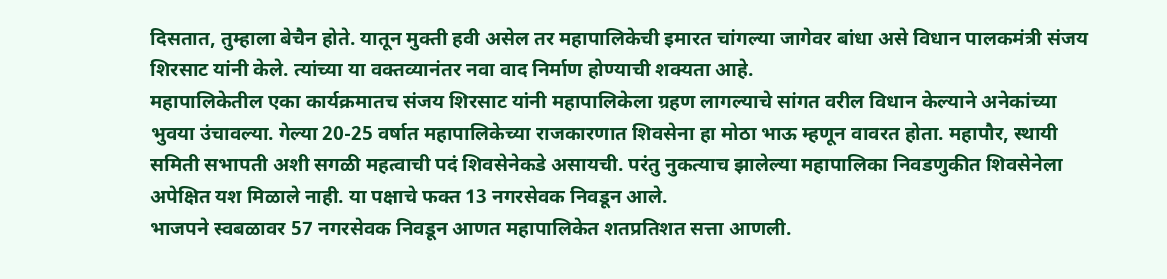दिसतात, तुम्हाला बेचैन होते. यातून मुक्ती हवी असेल तर महापालिकेची इमारत चांगल्या जागेवर बांधा असे विधान पालकमंत्री संजय शिरसाट यांनी केले. त्यांच्या या वक्तव्यानंतर नवा वाद निर्माण होण्याची शक्यता आहे.
महापालिकेतील एका कार्यक्रमातच संजय शिरसाट यांनी महापालिकेला ग्रहण लागल्याचे सांगत वरील विधान केल्याने अनेकांच्या भुवया उंचावल्या. गेल्या 20-25 वर्षात महापालिकेच्या राजकारणात शिवसेना हा मोठा भाऊ म्हणून वावरत होता. महापौर, स्थायी समिती सभापती अशी सगळी महत्वाची पदं शिवसेनेकडे असायची. परंतु नुकत्याच झालेल्या महापालिका निवडणुकीत शिवसेनेला अपेक्षित यश मिळाले नाही. या पक्षाचे फक्त 13 नगरसेवक निवडून आले.
भाजपने स्वबळावर 57 नगरसेवक निवडून आणत महापालिकेत शतप्रतिशत सत्ता आणली.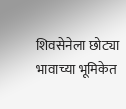शिवसेनेला छोट्या भावाच्या भूमिकेत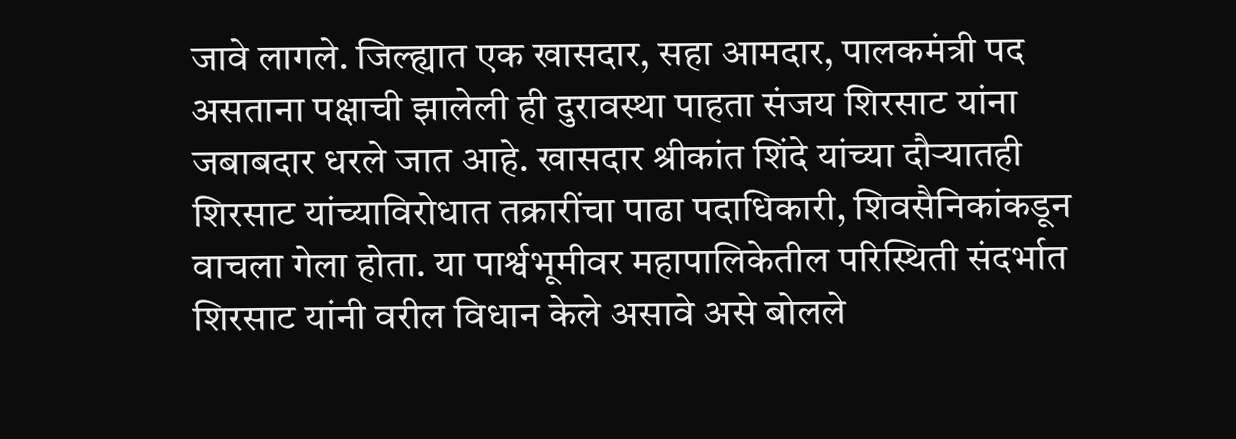जावे लागले. जिल्ह्यात एक खासदार, सहा आमदार, पालकमंत्री पद असताना पक्षाची झालेली ही दुरावस्था पाहता संजय शिरसाट यांना जबाबदार धरले जात आहे. खासदार श्रीकांत शिंदे यांच्या दौऱ्यातही शिरसाट यांच्याविरोधात तक्रारींचा पाढा पदाधिकारी, शिवसैनिकांकडून वाचला गेला होता. या पार्श्वभूमीवर महापालिकेतील परिस्थिती संदर्भात शिरसाट यांनी वरील विधान केले असावे असे बोलले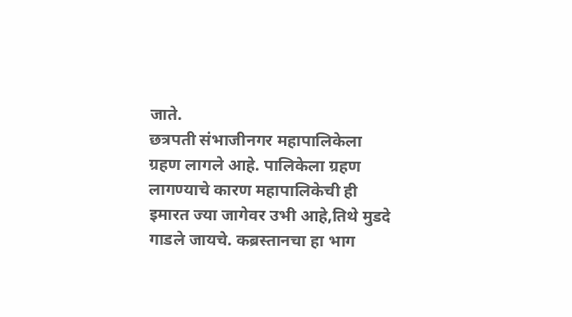जाते.
छत्रपती संभाजीनगर महापालिकेला ग्रहण लागले आहे. पालिकेला ग्रहण लागण्याचे कारण महापालिकेची ही इमारत ज्या जागेवर उभी आहे,तिथे मुडदे गाडले जायचे. कब्रस्तानचा हा भाग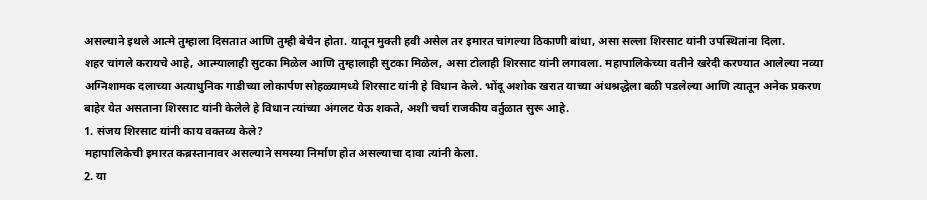असल्याने इथले आत्मे तुम्हाला दिसतात आणि तुम्ही बेचैन होता. यातून मुक्ती हवी असेल तर इमारत चांगल्या ठिकाणी बांधा, असा सल्ला शिरसाट यांनी उपस्थितांना दिला.
शहर चांगले करायचे आहे, आत्म्यालाही सुटका मिळेल आणि तुम्हालाही सुटका मिळेल, असा टोलाही शिरसाट यांनी लगावला. महापालिकेच्या वतीने खरेदी करण्यात आलेल्या नव्या अग्निशामक दलाच्या अत्याधुनिक गाडीच्या लोकार्पण सोहळ्यामध्ये शिरसाट यांनी हे विधान केले. भोंदू अशोक खरात याच्या अंधश्रद्धेला बळी पडलेल्या आणि त्यातून अनेक प्रकरण बाहेर येत असताना शिरसाट यांनी केलेले हे विधान त्यांच्या अंगलट येऊ शकते, अशी चर्चा राजकीय वर्तुळात सुरू आहे.
1. संजय शिरसाट यांनी काय वक्तव्य केले?
महापालिकेची इमारत कब्रस्तानावर असल्याने समस्या निर्माण होत असल्याचा दावा त्यांनी केला.
2. या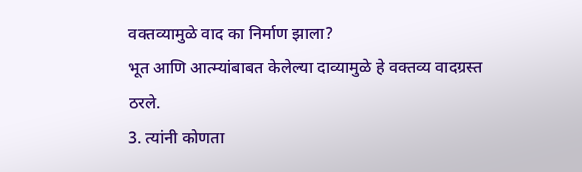वक्तव्यामुळे वाद का निर्माण झाला?
भूत आणि आत्म्यांबाबत केलेल्या दाव्यामुळे हे वक्तव्य वादग्रस्त ठरले.
3. त्यांनी कोणता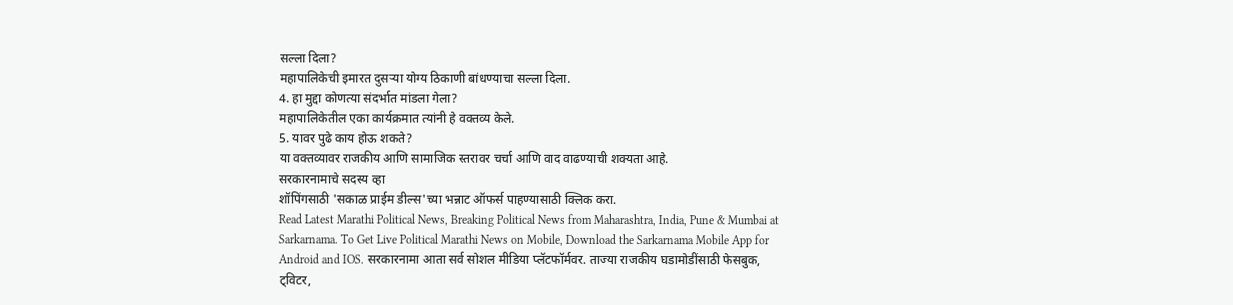सल्ला दिला?
महापालिकेची इमारत दुसऱ्या योग्य ठिकाणी बांधण्याचा सल्ला दिला.
4. हा मुद्दा कोणत्या संदर्भात मांडला गेला?
महापालिकेतील एका कार्यक्रमात त्यांनी हे वक्तव्य केले.
5. यावर पुढे काय होऊ शकते?
या वक्तव्यावर राजकीय आणि सामाजिक स्तरावर चर्चा आणि वाद वाढण्याची शक्यता आहे.
सरकारनामाचे सदस्य व्हा
शॉपिंगसाठी 'सकाळ प्राईम डील्स'च्या भन्नाट ऑफर्स पाहण्यासाठी क्लिक करा.
Read Latest Marathi Political News, Breaking Political News from Maharashtra, India, Pune & Mumbai at Sarkarnama. To Get Live Political Marathi News on Mobile, Download the Sarkarnama Mobile App for Android and IOS. सरकारनामा आता सर्व सोशल मीडिया प्लॅटफॉर्मवर. ताज्या राजकीय घडामोडींसाठी फेसबुक, ट्विटर,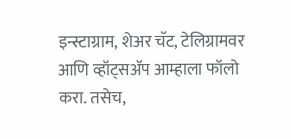इन्स्टाग्राम, शेअर चॅट, टेलिग्रामवर आणि व्हॉट्सॲप आम्हाला फॉलो करा. तसेच,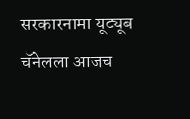सरकारनामा यूट्यूब चॅनेलला आजच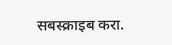सबस्क्राइब करा.